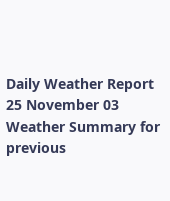Daily Weather Report 25 November 03
Weather Summary for previous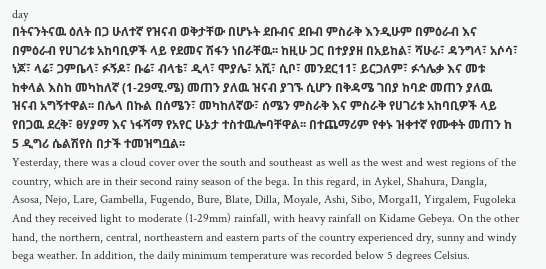day
በትናንትናዉ ዕለት በጋ ሁለተኛ የዝናብ ወቅታቸው በሆኑት ደቡብና ደቡብ ምስራቅ እንዲሁም በምዕራብ እና በምዕራብ የሀገሪቱ አከባቢዎች ላይ የደመና ሽፋን ነበራቸዉ፡፡ ከዚሁ ጋር በተያያዘ በአይከል፣ ሻሁራ፣ ዳንግላ፣ አሶሳ፣ ነጆ፣ ላሬ፣ ጋምቤላ፣ ፉኝዶ፣ ቡሬ፣ ብላቴ፣ ዲላ፣ ሞያሌ፣ አሺ፣ ሲቦ፣ መንደር11፣ ይርጋለም፣ ፉጎሌቃ እና መቱ ከቀላል እስከ መካከለኛ (1-29ሚ.ሜ) መጠን ያለዉ ዝናብ ያገኙ ሲሆን በቅዳሜ ገበያ ከባድ መጠን ያለዉ ዝናብ አግኝተዋል፡፡ በሌላ በኩል በሰሜን፣ መካከለኛው፣ ሰሜን ምስራቅ እና ምስራቅ የሀገሪቱ አከባቢዎች ላይ የበጋዉ ደረቅ፣ ፀሃያማ እና ነፋሻማ የአየር ሁኔታ ተስተዉሎባቸዋል፡፡ በተጨማሪም የቀኑ ዝቀተኛ የሙቀት መጠን ከ 5 ዲግሪ ሴልሽየስ በታች ተመዝግቧል፡፡
Yesterday, there was a cloud cover over the south and southeast as well as the west and west regions of the country, which are in their second rainy season of the bega. In this regard, in Aykel, Shahura, Dangla, Asosa, Nejo, Lare, Gambella, Fugendo, Bure, Blate, Dilla, Moyale, Ashi, Sibo, Morga11, Yirgalem, Fugoleka And they received light to moderate (1-29mm) rainfall, with heavy rainfall on Kidame Gebeya. On the other hand, the northern, central, northeastern and eastern parts of the country experienced dry, sunny and windy bega weather. In addition, the daily minimum temperature was recorded below 5 degrees Celsius.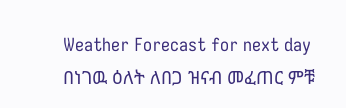Weather Forecast for next day
በነገዉ ዕለት ለበጋ ዝናብ መፈጠር ምቹ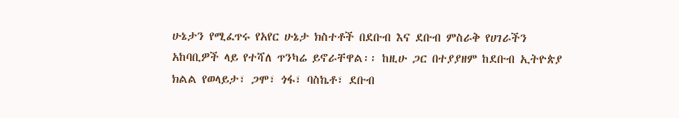ሁኔታን የሚፈጥሩ የአየር ሁኔታ ክስተቶች በደቡብ እና ደቡብ ምስራቅ የሀገራችን አከባቢዎች ላይ የተሻለ ጥንካሬ ይኖራቸዋል፡፡ ከዚሁ ጋር በተያያዘም ከደቡብ ኢትዮጵያ ክልል የወላይታ፣ ጋሞ፣ ጎፋ፣ ባስኬቶ፣ ደቡብ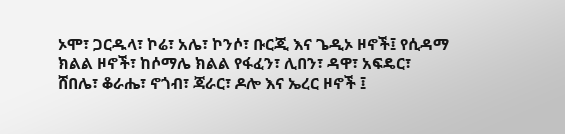ኦሞ፣ ጋርዱላ፣ ኮሬ፣ አሌ፣ ኮንሶ፣ ቡርጂ እና ጌዲኦ ዞኖች፤ የሲዳማ ክልል ዞኖች፣ ከሶማሌ ክልል የፋፈን፣ ሊበን፣ ዳዋ፣ አፍዴር፣ ሸበሌ፣ ቆራሔ፣ ኖጎብ፣ ጃራር፣ ዶሎ እና ኤረር ዞኖች ፤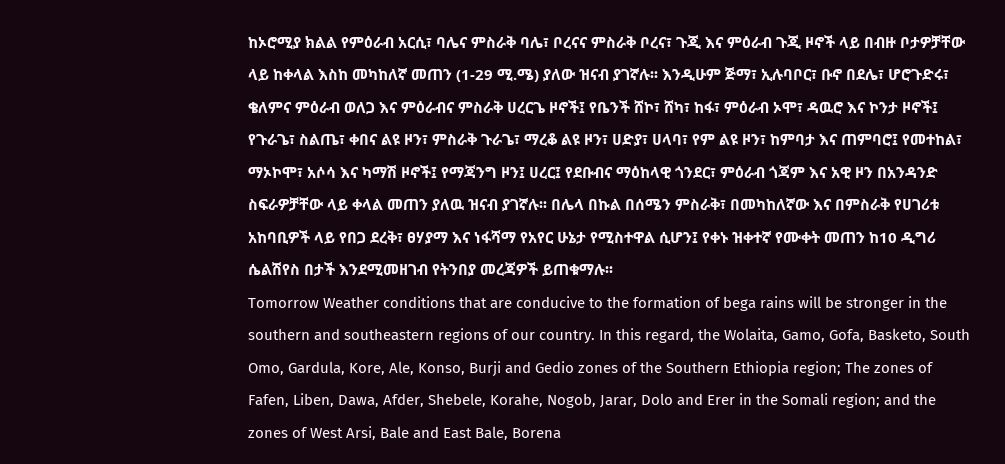ከኦሮሚያ ክልል የምዕራብ አርሲ፣ ባሌና ምስራቅ ባሌ፣ ቦረናና ምስራቅ ቦረና፣ ጉጂ እና ምዕራብ ጉጂ ዞኖች ላይ በብዙ ቦታዎቻቸው ላይ ከቀላል እስከ መካከለኛ መጠን (1-29 ሚ.ሜ) ያለው ዝናብ ያገኛሉ፡፡ እንዲሁም ጅማ፣ ኢሉባቦር፣ ቡኖ በደሌ፣ ሆሮጉድሩ፣ ቄለምና ምዕራብ ወለጋ እና ምዕራብና ምስራቅ ሀረርጌ ዞኖች፤ የቤንች ሸኮ፣ ሸካ፣ ከፋ፣ ምዕራብ ኦሞ፣ ዳዉሮ እና ኮንታ ዞኖች፤ የጉራጌ፣ ስልጤ፣ ቀበና ልዩ ዞን፣ ምስራቅ ጉራጌ፣ ማረቆ ልዩ ዞን፣ ሀድያ፣ ሀላባ፣ የም ልዩ ዞን፣ ከምባታ እና ጠምባሮ፤ የመተከል፣ ማኦኮሞ፣ አሶሳ እና ካማሽ ዞኖች፤ የማጃንግ ዞን፤ ሀረር፤ የደቡብና ማዕከላዊ ጎንደር፣ ምዕራብ ጎጃም እና አዊ ዞን በአንዳንድ ስፍራዎቻቸው ላይ ቀላል መጠን ያለዉ ዝናብ ያገኛሉ፡፡ በሌላ በኩል በሰሜን ምስራቅ፣ በመካከለኛው እና በምስራቅ የሀገሪቱ አከባቢዎች ላይ የበጋ ደረቅ፣ ፀሃያማ እና ነፋሻማ የአየር ሁኔታ የሚስተዋል ሲሆን፤ የቀኑ ዝቀተኛ የሙቀት መጠን ከ10 ዲግሪ ሴልሽየስ በታች እንደሚመዘገብ የትንበያ መረጃዎች ይጠቁማሉ፡፡
Tomorrow Weather conditions that are conducive to the formation of bega rains will be stronger in the southern and southeastern regions of our country. In this regard, the Wolaita, Gamo, Gofa, Basketo, South Omo, Gardula, Kore, Ale, Konso, Burji and Gedio zones of the Southern Ethiopia region; The zones of Fafen, Liben, Dawa, Afder, Shebele, Korahe, Nogob, Jarar, Dolo and Erer in the Somali region; and the zones of West Arsi, Bale and East Bale, Borena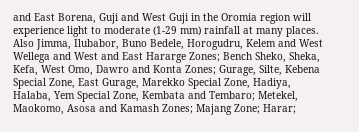and East Borena, Guji and West Guji in the Oromia region will experience light to moderate (1-29 mm) rainfall at many places. Also Jimma, Ilubabor, Buno Bedele, Horogudru, Kelem and West Wellega and West and East Hararge Zones; Bench Sheko, Sheka, Kefa, West Omo, Dawro and Konta Zones; Gurage, Silte, Kebena Special Zone, East Gurage, Marekko Special Zone, Hadiya, Halaba, Yem Special Zone, Kembata and Tembaro; Metekel, Maokomo, Asosa and Kamash Zones; Majang Zone; Harar;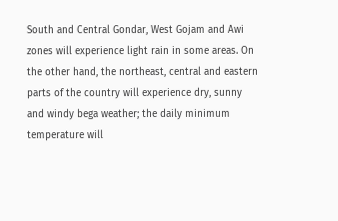South and Central Gondar, West Gojam and Awi zones will experience light rain in some areas. On the other hand, the northeast, central and eastern parts of the country will experience dry, sunny and windy bega weather; the daily minimum temperature will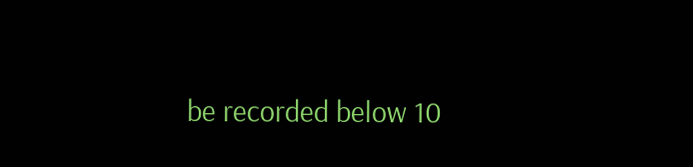be recorded below 10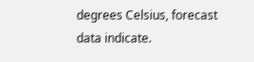degrees Celsius, forecast data indicate.